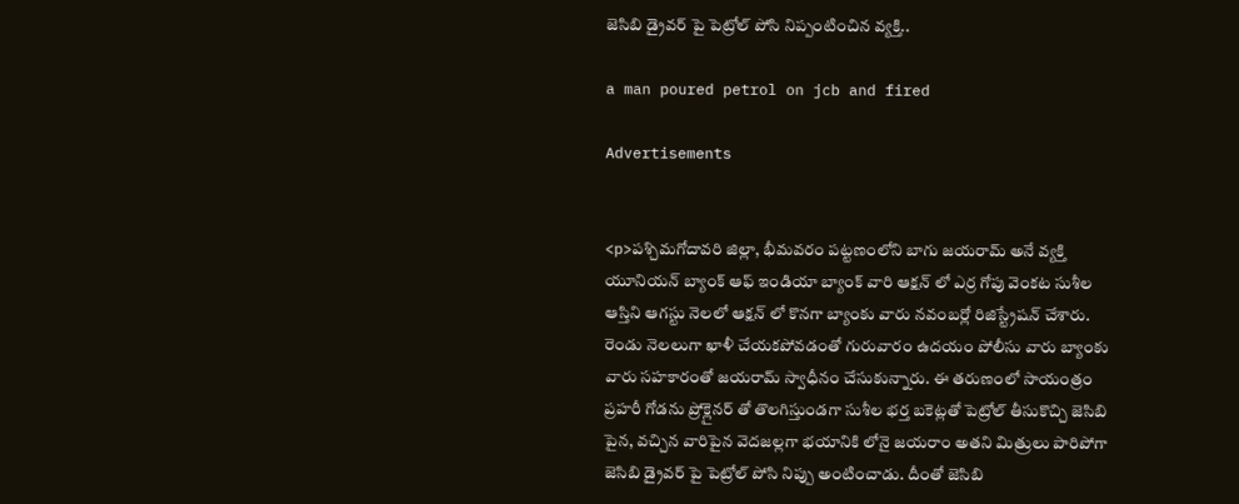జెసిబి డ్రైవర్ పై పెట్రోల్ పోసి నిప్పంటించిన వ్యక్తి..

a man poured petrol on jcb and fired

Advertisements


<p>పశ్చిమగోదావరి జిల్లా, భీమవరం పట్టణంలోని బాగు జయరామ్ అనే వ్యక్తి యూనియన్ బ్యాంక్ ఆఫ్ ఇండియా బ్యాంక్ వారి ఆక్షన్ లో ఎర్ర గోపు వెంకట సుశీల ఆస్తిని ఆగస్టు నెలలో ఆక్షన్ లో కొనగా బ్యాంకు వారు నవంబర్లో రిజిస్ట్రేషన్ చేశారు. రెండు నెలలుగా ఖాళీ చేయకపోవడంతో గురువారం ఉదయం పోలీసు వారు బ్యాంకు వారు సహకారంతో జయరామ్ స్వాధీనం చేసుకున్నారు. ఈ తరుణంలో సాయంత్రం ప్రహరీ గోడను ప్రోక్లైనర్ తో తొలగిస్తుండగా సుశీల భర్త బకెట్లతో పెట్రోల్ తీసుకొచ్చి జెసిబి పైన, వచ్చిన వారిపైన వెదజల్లగా భయానికి లోనై జయరాం అతని మిత్రులు పారిపోగా జెసిబి డ్రైవర్ పై పెట్రోల్ పోసి నిప్పు అంటించాడు. దీంతో జెసిబి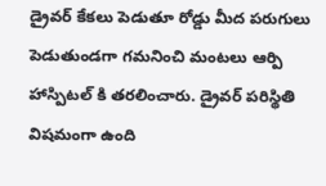డ్రైవర్ కేకలు పెడుతూ రోడ్డు మీద పరుగులు పెడుతుండగా గమనించి మంటలు ఆర్పి హాస్పిటల్ కి తరలించారు. డ్రైవర్ పరిస్థితి విషమంగా ఉంది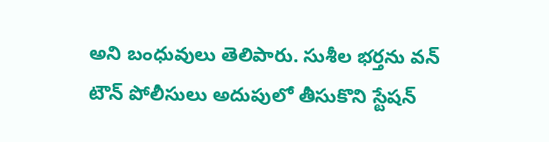అని బంధువులు తెలిపారు. సుశీల భర్తను వన్ టౌన్ పోలీసులు అదుపులో తీసుకొని స్టేషన్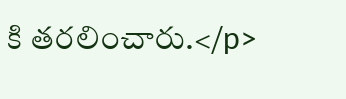కి తరలించారు.</p>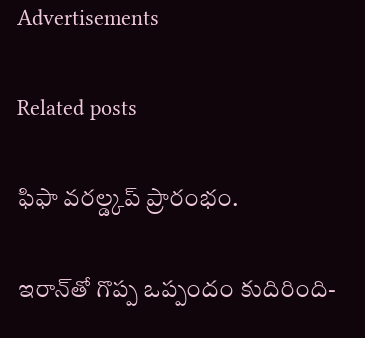Advertisements

Related posts

ఫిఫా వరల్డ్కప్ ప్రారంభం.

ఇరాన్‌తో గొప్ప ఒప్పందం కుదిరింది-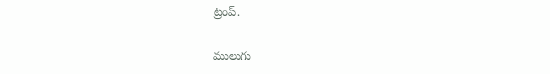ట్రంప్.

ములుగు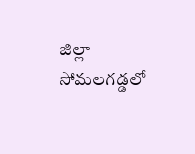జిల్లా సోమలగడ్డలో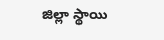జిల్లా స్థాయి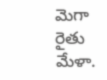మెగా రైతు మేళా.